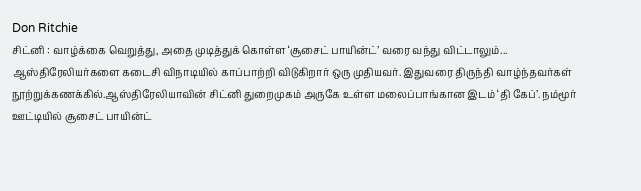Don Ritchie
சிட்னி : வாழ்க்கை வெறுத்து, அதை முடித்துக் கொள்ள ‘சூசைட் பாயின்ட்’ வரை வந்து விட்டாலும்... ஆஸ்திரேலியர்களை கடைசி விநாடியில் காப்பாற்றி விடுகிறார் ஒரு முதியவர். இதுவரை திருந்தி வாழ்ந்தவர்கள் நூற்றுக்கணக்கில்.ஆஸ்திரேலியாவின் சிட்னி துறைமுகம் அருகே உள்ள மலைப்பாங்கான இடம் ‘தி கேப்’. நம்மூர் ஊட்டியில் சூசைட் பாயின்ட்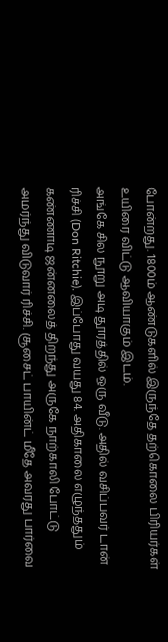போன்றது. 1800ம் ஆண்டுகளில் இருந்தே தற்கொலை பிரியர்கள் உயிரை விட்டு ஆவியாகும் இடம்.
அங்கே சில நூறு அடி தூரத்தில் ஒரு வீடு. அதில் வசிப்பவர் டான் ரிச்சி (Don Ritchie). இப்போது வயது 84. அதிகாலை எழுந்ததும் கண்ணாடி ஜன்னலைத் திறந்து அருகே நாற்காலி போட்டு அமர்ந்து விடுவார் ரிச்சி. சூசைட் பாயின்ட் மீதே அவரது பார்வை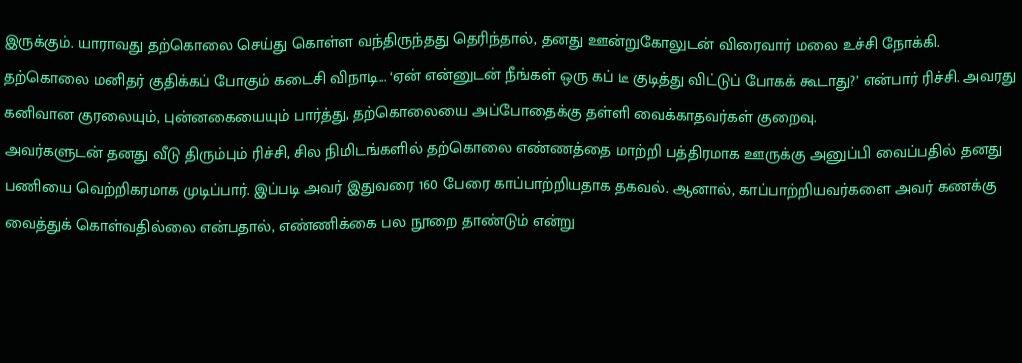இருக்கும். யாராவது தற்கொலை செய்து கொள்ள வந்திருந்தது தெரிந்தால், தனது ஊன்றுகோலுடன் விரைவார் மலை உச்சி நோக்கி. தற்கொலை மனிதர் குதிக்கப் போகும் கடைசி விநாடி... ‘ஏன் என்னுடன் நீங்கள் ஒரு கப் டீ குடித்து விட்டுப் போகக் கூடாது?’ என்பார் ரிச்சி. அவரது கனிவான குரலையும், புன்னகையையும் பார்த்து, தற்கொலையை அப்போதைக்கு தள்ளி வைக்காதவர்கள் குறைவு.
அவர்களுடன் தனது வீடு திரும்பும் ரிச்சி, சில நிமிடங்களில் தற்கொலை எண்ணத்தை மாற்றி பத்திரமாக ஊருக்கு அனுப்பி வைப்பதில் தனது பணியை வெற்றிகரமாக முடிப்பார். இப்படி அவர் இதுவரை 160 பேரை காப்பாற்றியதாக தகவல். ஆனால், காப்பாற்றியவர்களை அவர் கணக்கு வைத்துக் கொள்வதில்லை என்பதால், எண்ணிக்கை பல நூறை தாண்டும் என்று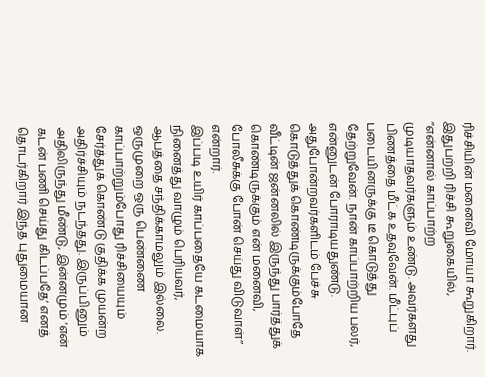ரிச்சியின் மனைவி மோயா கூறுகிறார்.
இதுபற்றி ரிச்சி கூறுகையில், ‘‘என்னால் காப்பாற்ற முடியாதவர்களும் உண்டு. அவர்களது பிணத்தை மீட்க உதவுவேன். மீட்புப் படையினருக்கு டீ கொடுத்து தேற்றுவேன். நான் காப்பாற்றிய பலர், என்னுடன் போராடியதுண்டு. அதுபோன்றவர்களிடம் பேச்சு கொடுத்துக் கொண்டிருக்கும்போதே வீட்டின் ஜன்னலில் இருந்து பார்த்துக் கொண்டிருக்கும் என் மனைவி, போலீசுக்கு போன் செய்து விடுவாள்’’ என்றார்.
இப்படி உயிர் காப்பதையே கடமையாக நினைத்து வாழும் பெரியவர், ஆபத்தை சந்திக்காமலும் இல்லை. ஒருமுறை ஒரு பெண்ணை காப்பாற்றும்போது ரிச்சியையும் சேர்த்துக் கொண்டு குதிக்க முயன்ற அதிர்ச்சியும் நடந்தது. இருப்பினும் அதிலிருந்து மீண்டு, இன்னமும் ‘என் கடன் பணி செய்து கிடப்பதே’ எனத் தொடர்கிறார் இந்த புதுமையான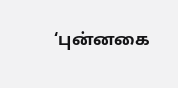‘புன்னகை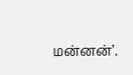மன்னன்’.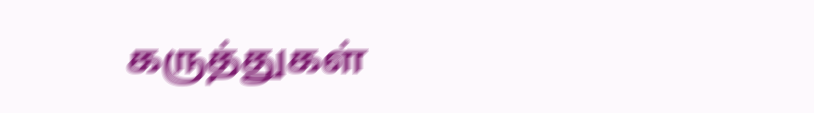கருத்துகள்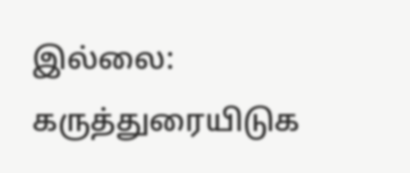இல்லை:
கருத்துரையிடுக